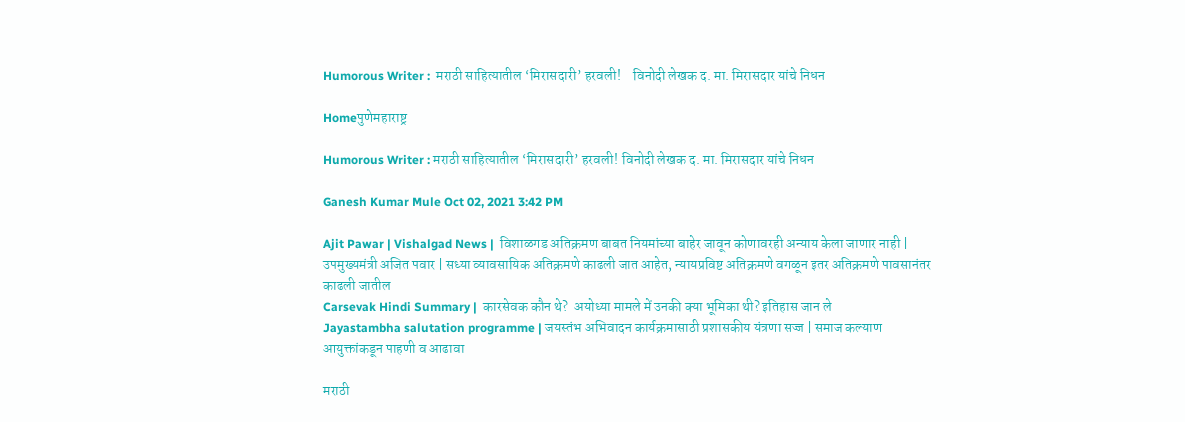Humorous Writer :  मराठी साहित्यातील ‘मिरासदारी’ हरवली!    विनोदी लेखक द. मा. मिरासदार यांचे निधन

Homeपुणेमहाराष्ट्र

Humorous Writer : मराठी साहित्यातील ‘मिरासदारी’ हरवली! विनोदी लेखक द. मा. मिरासदार यांचे निधन

Ganesh Kumar Mule Oct 02, 2021 3:42 PM

Ajit Pawar | Vishalgad News |  विशाळगड अतिक्रमण बाबत नियमांच्या बाहेर जावून कोणावरही अन्याय केला जाणार नाही | उपमुख्यमंत्री अजित पवार | सध्या व्यावसायिक अतिक्रमणे काढली जात आहेत, न्यायप्रविष्ट अतिक्रमणे वगळून इतर अतिक्रमणे पावसानंतर काढली जातील
Carsevak Hindi Summary |  कारसेवक कौन थे?  अयोध्या मामले में उनकी क्या भूमिका थी? इतिहास जान ले
Jayastambha salutation programme | जयस्तंभ अभिवादन कार्यक्रमासाठी प्रशासकीय यंत्रणा सज्ज | समाज कल्याण आयुक्तांकडून पाहणी व आढावा

मराठी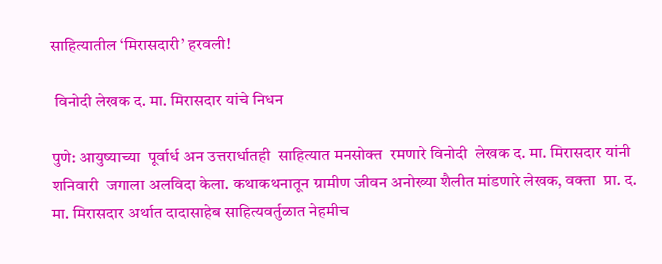साहित्यातील ‘मिरासदारी’ हरवली!

 विनोदी लेखक द. मा. मिरासदार यांचे निधन

पुणे: आयुष्याच्या  पूर्वार्ध अन उत्तरार्धातही  साहित्यात मनसोक्त  रमणारे विनोदी  लेखक द. मा. मिरासदार यांनी शनिवारी  जगाला अलविदा केला. कथाकथनातून ग्रामीण जीवन अनोख्या शैलीत मांडणारे लेखक, वक्ता  प्रा. द. मा. मिरासदार अर्थात दादासाहेब साहित्यवर्तुळात नेहमीच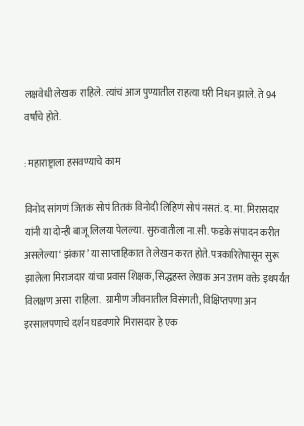लक्षवेधी लेखक  राहिले. त्यांचं आज पुण्यातील राहत्या घरी निधन झाले. ते 94 वर्षांचे होते.

: महाराष्ट्राला हसवण्याचे काम

विनोद सांगणं जितकं सोपं तितकं विनोदी लिहिणं सोपं नसतं. द. मा. मिरासदार यांनी या दोन्ही बाजू लिलया पेलल्या. सुरुवातीला ना.सी. फडके संपादन करीत असलेल्या ‘ झंकार’ या साप्ताहिकात ते लेखन करत होते. पत्रकारितेपासून सुरू झालेला मिराजदार यांचा प्रवास शिक्षक, सिद्धहस्त लेखक अन उत्तम वक्ते इथपर्यंत विलक्षण असा  राहिला.  ग्रामीण जीवनातील विसंगती, विक्षिप्तपणा अन इरसालपणाचे दर्शन घडवणारे मिरासदार हे एक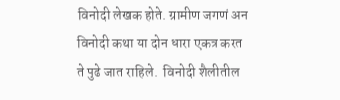विनोदी लेखक होते. ग्रामीण जगणं अन विनोदी कथा या दोन धारा एकत्र करत ते पुढे जात राहिले.  विनोदी शैलीतील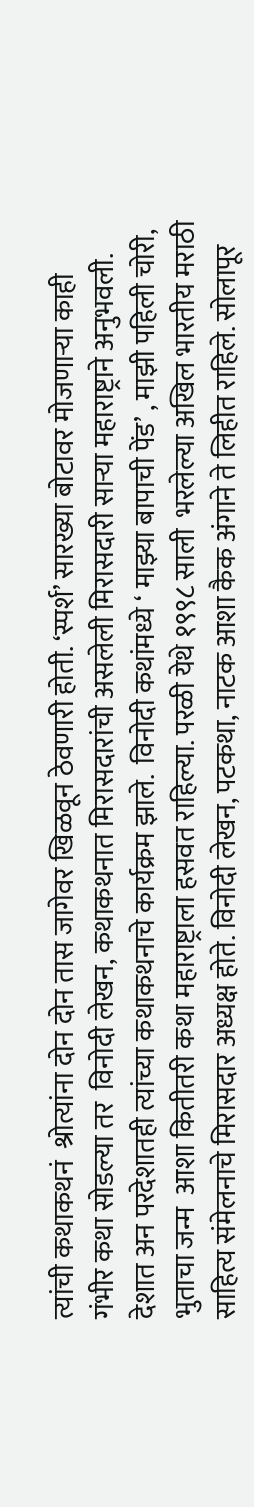त्यांची कथाकथनं  श्रोत्यांना दोन दोन तास जागेवर खिळवून ठेवणारी होती. ‘स्पर्श’ सारख्या बोटावर मोजणाऱ्या काही गंभीर कथा सोडल्या तर  विनोदी लेखन, कथाकथनात मिरासदारांची असलेली मिरासदारी साऱ्या महाराष्ट्राने अनुभवली. देशात अन परदेशातही त्यांच्या कथाकथनाचे कार्यक्रम झाले.  विनोदी कथांमध्ये ‘ माझ्या बापाची पेंड’ , माझी पहिली चोरी, भुताचा जन्म  आशा कितीतरी कथा महाराष्ट्राला हसवत राहिल्या. परळी येथे १९९८ साली  भरलेल्या अखिल भारतीय मराठी साहित्य संमेलनाचे मिरासदार अध्यक्ष होते. विनोदी लेखन, पटकथा, नाटक आशा कैक अंगाने ते लिहीत राहिले. सोलापूर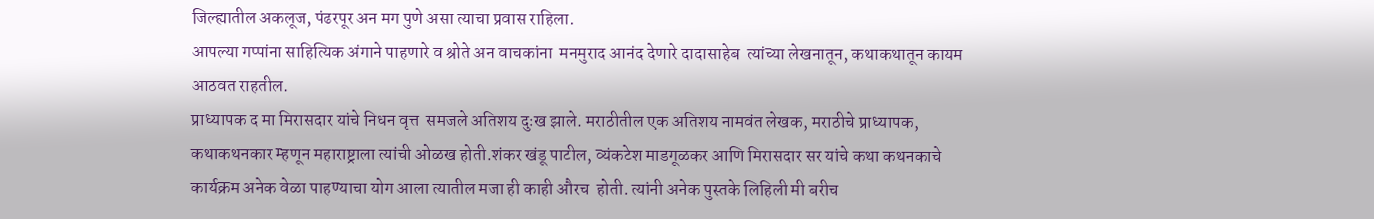जिल्ह्यातील अकलूज, पंढरपूर अन मग पुणे असा त्याचा प्रवास राहिला.
आपल्या गप्पांना साहित्यिक अंगाने पाहणारे व श्रोते अन वाचकांना  मनमुराद आनंद देणारे दादासाहेब  त्यांच्या लेखनातून, कथाकथातून कायम आठवत राहतील.
प्राध्यापक द मा मिरासदार यांचे निधन वृत्त  समजले अतिशय दुःख झाले. मराठीतील एक अतिशय नामवंत लेखक, मराठीचे प्राध्यापक, कथाकथनकार म्हणून महाराष्ट्राला त्यांची ओळख होती.शंकर खंडू पाटील, व्यंकटेश माडगूळकर आणि मिरासदार सर यांचे कथा कथनकाचे  कार्यक्रम अनेक वेळा पाहण्याचा योग आला त्यातील मजा ही काही औरच  होती. त्यांनी अनेक पुस्तके लिहिली मी बरीच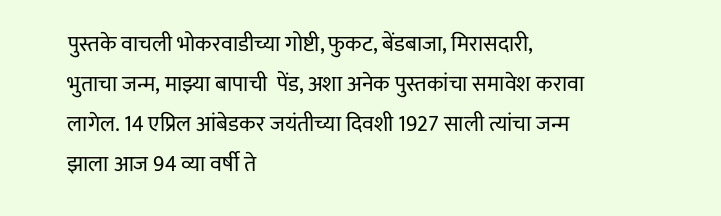पुस्तके वाचली भोकरवाडीच्या गोष्टी, फुकट, बेंडबाजा, मिरासदारी, भुताचा जन्म, माझ्या बापाची  पेंड, अशा अनेक पुस्तकांचा समावेश करावा लागेल. 14 एप्रिल आंबेडकर जयंतीच्या दिवशी 1927 साली त्यांचा जन्म झाला आज 94 व्या वर्षी ते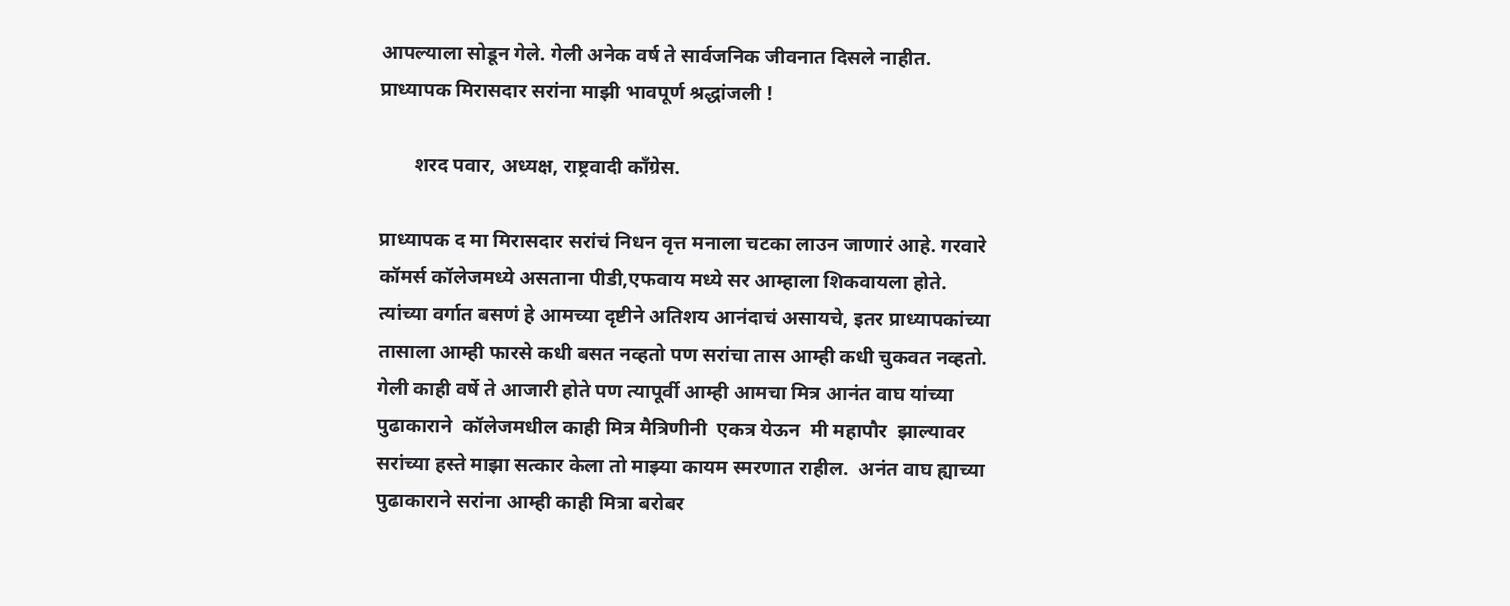आपल्याला सोडून गेले. गेली अनेक वर्ष ते सार्वजनिक जीवनात दिसले नाहीत. प्राध्यापक मिरासदार सरांना माझी भावपूर्ण श्रद्धांजली !

       शरद पवार, अध्यक्ष, राष्ट्रवादी काँग्रेस.

प्राध्यापक द मा मिरासदार सरांचं निधन वृत्त मनाला चटका लाउन जाणारं आहे. गरवारे कॉमर्स कॉलेजमध्ये असताना पीडी,एफवाय मध्ये सर आम्हाला शिकवायला होते. त्यांच्या वर्गात बसणं हे आमच्या दृष्टीने अतिशय आनंदाचं असायचे, इतर प्राध्यापकांच्या तासाला आम्ही फारसे कधी बसत नव्हतो पण सरांचा तास आम्ही कधी चुकवत नव्हतो. गेली काही वर्षे ते आजारी होते पण त्यापूर्वी आम्ही आमचा मित्र आनंत वाघ यांच्या पुढाकाराने  कॉलेजमधील काही मित्र मैत्रिणीनी  एकत्र येऊन  मी महापौर  झाल्यावर सरांच्या हस्ते माझा सत्कार केला तो माझ्या कायम स्मरणात राहील.  अनंत वाघ ह्याच्या पुढाकाराने सरांना आम्ही काही मित्रा बरोबर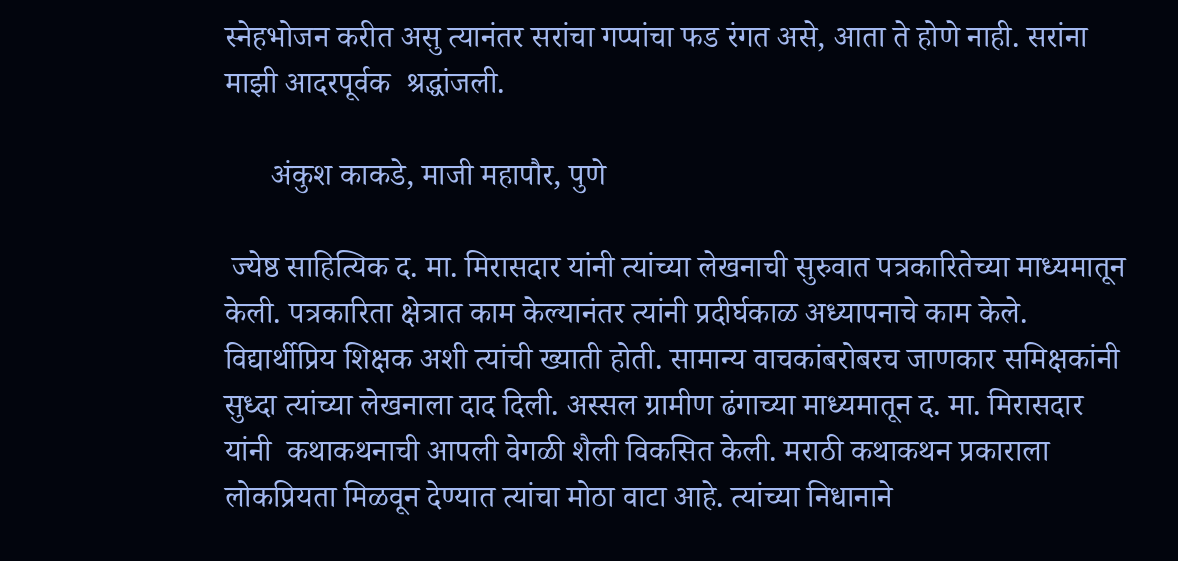स्नेहभोजन करीत असु त्यानंतर सरांचा गप्पांचा फड रंगत असे, आता ते होणे नाही. सरांना माझी आदरपूर्वक  श्रद्धांजली.

      अंकुश काकडे, माजी महापौर, पुणे

 ज्येष्ठ साहित्यिक द. मा. मिरासदार यांनी त्यांच्या लेखनाची सुरुवात पत्रकारितेच्या माध्यमातून केली. पत्रकारिता क्षेत्रात काम केल्यानंतर त्यांनी प्रदीर्घकाळ अध्यापनाचे काम केले. विद्यार्थीप्रिय शिक्षक अशी त्यांची ख्याती होती. सामान्य वाचकांबरोबरच जाणकार समिक्षकांनी सुध्दा त्यांच्या लेखनाला दाद दिली. अस्सल ग्रामीण ढंगाच्या माध्यमातून द. मा. मिरासदार यांनी  कथाकथनाची आपली वेगळी शैली विकसित केली. मराठी कथाकथन प्रकाराला लोकप्रियता मिळवून देण्यात त्यांचा मोठा वाटा आहे. त्यांच्या निधानाने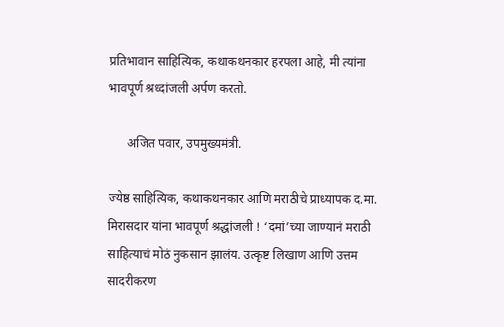प्रतिभावान साहित्यिक, कथाकथनकार हरपला आहे, मी त्यांना भावपूर्ण श्रध्दांजली अर्पण करतो.

      अजित पवार, उपमुख्यमंत्री.

ज्येष्ठ साहित्यिक, कथाकथनकार आणि मराठीचे प्राध्यापक द.मा. मिरासदार यांना भावपूर्ण श्रद्धांजली ! ‘दमां’च्या जाण्यानं मराठी साहित्याचं मोठं नुकसान झालंय. उत्कृष्ट लिखाण आणि उत्तम सादरीकरण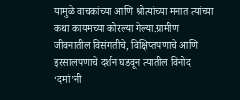यामुळे वाचकांच्या आणि श्रोत्यांच्या मनात त्यांच्या कथा कायमच्या कोरल्या गेल्या.ग्रामीण जीवनातील विसंगतीचे, विक्षिप्तपणाचे आणि इरसालपणाचे दर्शन घडवून त्यातील विनोद ‘दमां’नी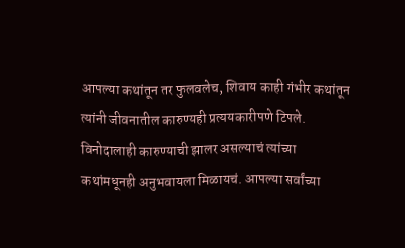आपल्या कथांतून तर फुलवलेच, शिवाय काही गंभीर कथांतून त्यांनी जीवनातील कारुण्यही प्रत्ययकारीपणे टिपले. विनोदालाही कारुण्याची झालर असल्याचं त्यांच्या कथांमधूनही अनुभवायला मिळायचं. आपल्या सर्वांच्या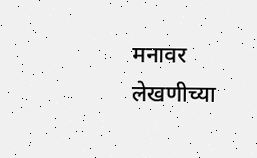मनावर लेखणीच्या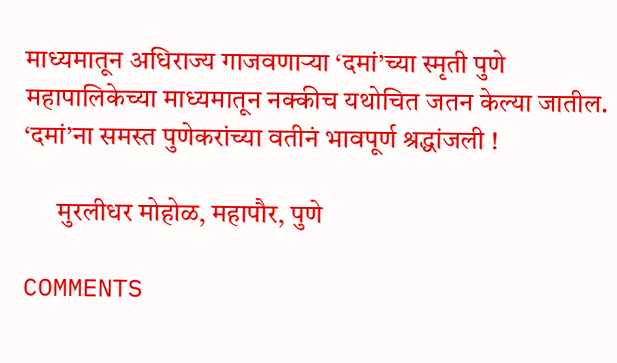माध्यमातून अधिराज्य गाजवणाऱ्या ‘दमां’च्या स्मृती पुणे महापालिकेच्या माध्यमातून नक्कीच यथोचित जतन केल्या जातील. ‘दमां’ना समस्त पुणेकरांच्या वतीनं भावपूर्ण श्रद्धांजली !

      मुरलीधर मोहोळ, महापौर, पुणे

COMMENTS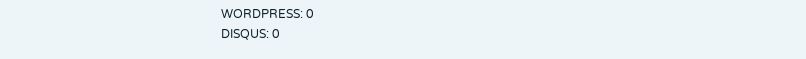WORDPRESS: 0
DISQUS: 0